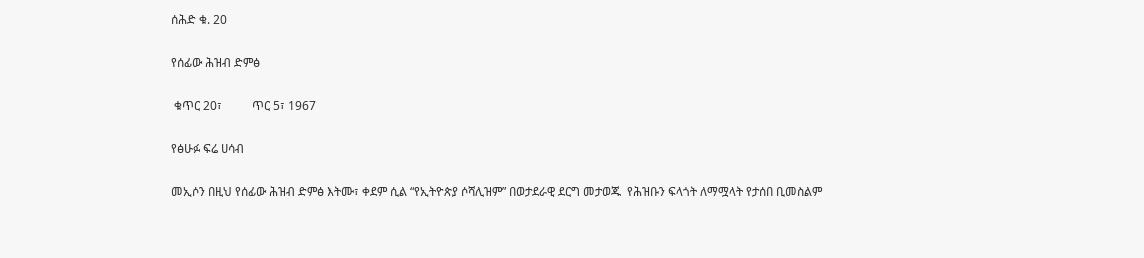ሰሕድ ቁ. 20

የሰፊው ሕዝብ ድምፅ

 ቁጥር 20፣          ጥር 5፣ 1967

የፅሁፉ ፍሬ ሀሳብ

መኢሶን በዚህ የሰፊው ሕዝብ ድምፅ እትሙ፣ ቀደም ሲል “የኢትዮጵያ ሶሻሊዝም” በወታደራዊ ደርግ መታወጁ  የሕዝቡን ፍላጎት ለማሟላት የታሰበ ቢመስልም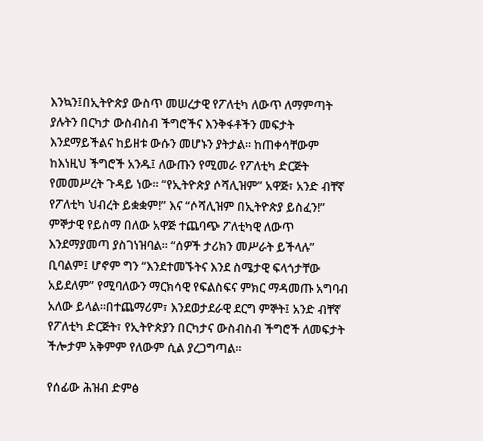እንኳን፤በኢትዮጵያ ውስጥ መሠረታዊ የፖለቲካ ለውጥ ለማምጣት ያሉትን በርካታ ውስብስብ ችግሮችና እንቅፋቶችን መፍታት እንደማይችልና ከይዘቱ ውሱን መሆኑን ያትታል። ከጠቀሳቸውም ከእነዚህ ችግሮች አንዱ፤ ለውጡን የሚመራ የፖለቲካ ድርጅት የመመሥረት ጉዳይ ነው። “የኢትዮጵያ ሶሻሊዝም” አዋጅ፣ አንድ ብቸኛ የፖለቲካ ህብረት ይቋቋም!” እና “ሶሻሊዝም በኢትዮጵያ ይስፈን!” ምኞታዊ የይስማ በለው አዋጅ ተጨባጭ ፖለቲካዊ ለውጥ እንደማያመጣ ያስገነዝባል። “ሰዎች ታሪክን መሥራት ይችላሉ” ቢባልም፤ ሆኖም ግን “እንደተመኙትና እንደ ስሜታዊ ፍላጎታቸው አይደለም” የሚባለውን ማርክሳዊ የፍልስፍና ምክር ማዳመጡ አግባብ አለው ይላል።በተጨማሪም፣ እንደወታደራዊ ደርግ ምኞት፤ አንድ ብቸኛ የፖለቲካ ድርጅት፣ የኢትዮጵያን በርካታና ውስብስብ ችግሮች ለመፍታት ችሎታም አቅምም የለውም ሲል ያረጋግጣል።

የሰፊው ሕዝብ ድምፅ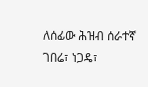ለሰፊው ሕዝብ ሰራተኛ ገበሬ፣ ነጋዴ፣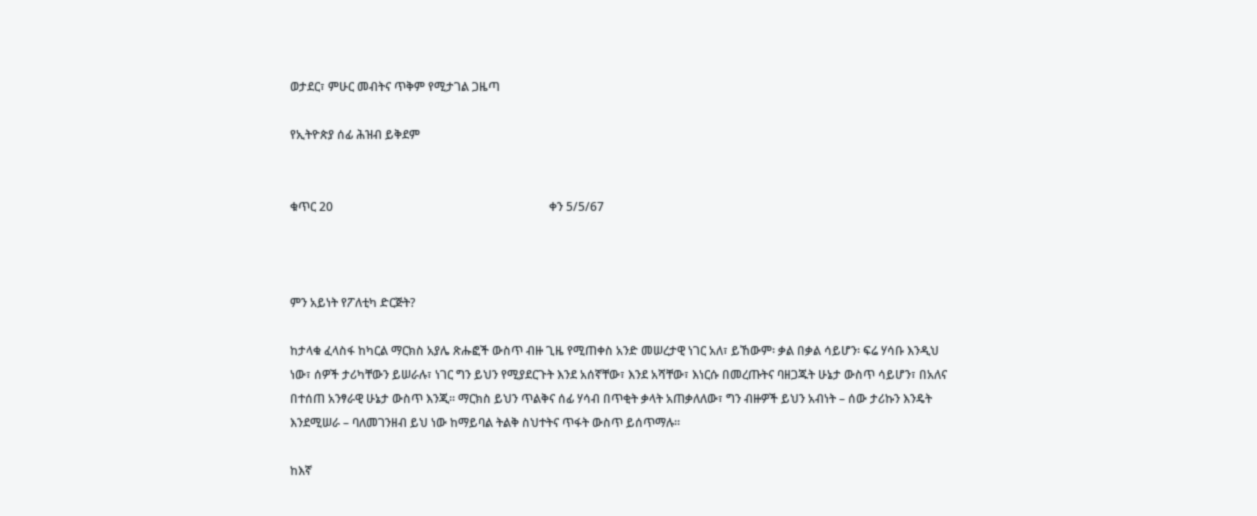ወታደር፣ ምሁር መብትና ጥቅም የሚታገል ጋዜጣ

የኢትዮጵያ ሰፊ ሕዝብ ይቅደም


ቁጥር 20                                                                        ቀን 5/5/67



ምን አይነት የፖለቲካ ድርጅት?

ከታላቁ ፈላስፋ ከካርል ማርክስ አያሌ ጽሑፎች ውስጥ ብዙ ጊዜ የሚጠቀስ አንድ መሠረታዊ ነገር አለ፣ ይኸውም፡ ቃል በቃል ሳይሆን፡ ፍሬ ሃሳቡ እንዲህ ነው፣ ሰዎች ታሪካቸውን ይሠራሉ፣ ነገር ግን ይህን የሚያደርጉት እንደ አሰኛቸው፣ እንደ አሻቸው፣ እነርሱ በመረጡትና ባዘጋጁት ሁኔታ ውስጥ ሳይሆን፣ በአለና በተሰጠ አንፃራዊ ሁኔታ ውስጥ እንጂ። ማርክስ ይህን ጥልቅና ሰፊ ሃሳብ በጥቂት ቃላት አጠቃለለው፣ ግን ብዙዎች ይህን አብነት – ሰው ታሪኩን እንዴት እንደሚሠራ – ባለመገንዘብ ይህ ነው ከማይባል ትልቅ ስህተትና ጥፋት ውስጥ ይሰጥማሉ።

ከእኛ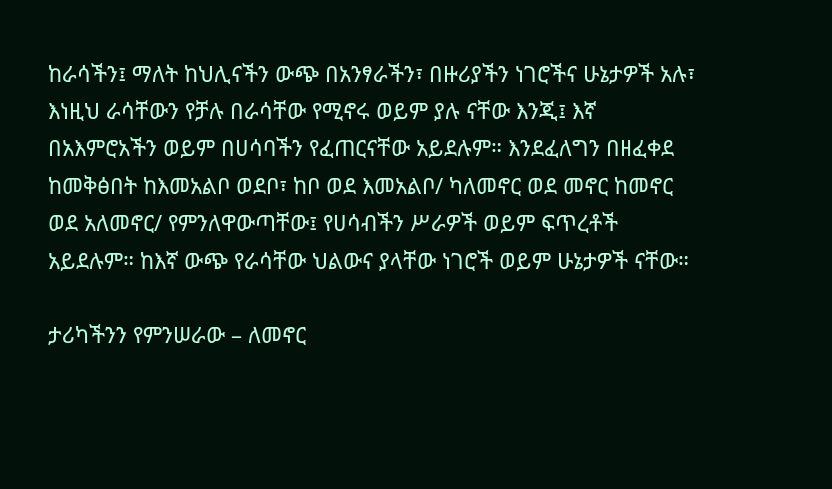ከራሳችን፤ ማለት ከህሊናችን ውጭ በአንፃራችን፣ በዙሪያችን ነገሮችና ሁኔታዎች አሉ፣ እነዚህ ራሳቸውን የቻሉ በራሳቸው የሚኖሩ ወይም ያሉ ናቸው እንጂ፤ እኛ በአእምሮአችን ወይም በሀሳባችን የፈጠርናቸው አይደሉም። እንደፈለግን በዘፈቀደ ከመቅፅበት ከእመአልቦ ወደቦ፣ ከቦ ወደ እመአልቦ/ ካለመኖር ወደ መኖር ከመኖር ወደ አለመኖር/ የምንለዋውጣቸው፤ የሀሳብችን ሥራዎች ወይም ፍጥረቶች አይደሉም። ከእኛ ውጭ የራሳቸው ህልውና ያላቸው ነገሮች ወይም ሁኔታዎች ናቸው።

ታሪካችንን የምንሠራው – ለመኖር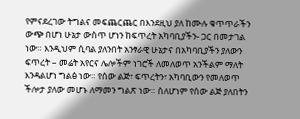የምናደረገው ትግልና መፍጨርጨር በእንደዚህ ያለ ከሙሉ ቁጥጥራችን ውጭ በሆነ ሁኔታ ውስጥ ሆነን ከፍጥረት አካባቢያችን- ጋር በመታገል ነው። እንዲህም ሲባል ያለንበት አንፃራዊ ሁኔታና በአካባቢያችን ያለውን ፍጥረት – መሬት አየርና ሌሎችም ነገሮች ለመለወጥ አንችልም ማለት እንዳልሆነ ግልፅ ነው። የሰው ልጅ፣ ፍጥረትን፣ አካባቢውን የመለወጥ ችሎታ ያለው መሆኑ ለማመን ግልጽ ነው። ስለሆነም የሰው ልጅ ያለበትን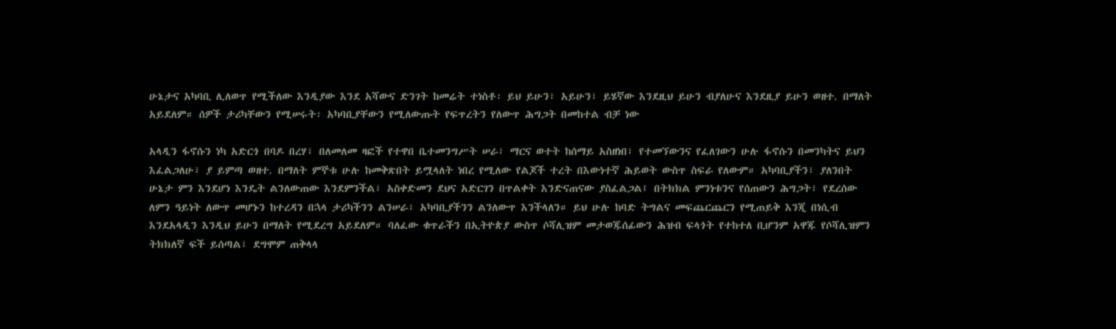ሁኔታና አካባቢ ሊለወጥ የሚችለው እንዲያው እንደ አሻውና ድንገት ከመሬት ተነስቶ፡ ይህ ይሁን፣ አይሁን፣ ይሄኛው እንደዚህ ይሁን ብያለሁና እንደዚያ ይሁን ወዘተ. በማለት አይደለም። ሰዎች ታሪካቸውን የሚሠሩት፡ አካባቢያቸውን የሚለውጡት የፍጥረትን የለውጥ ሕግጋት በመከተል ብቻ ነው

አላዲን ፋኖሱን ነካ አድርጎ በባዶ በረሃ፣ በለመለመ ዛፎች የተዋበ ቤተመንግሥት ሠራ፣ ማርና ወተት ከሰማይ አስዘነበ፣ የተመኘውንና የፈለገውን ሁሉ ፋኖሱን በመንካትና ይህን እፈልጋለሁ፣ ያ ይምጣ ወዘተ. በማለት ምኞቱ ሁሉ ከመቅጽበት ይሟላለት ነበረ የሚለው የልጆች ተረት በእውነተኛ ሕይወት ውስጥ ስፍራ የለውም። አካባቢያችን፣ ያለንበት ሁኔታ ምን እንደሆነ እንዴት ልንለውጠው እንደምንችል፣ አስቀድመን ደህና አድርገን በጥልቀት እንድናጠናው ያስፈልጋል፤ በትክክል ምንነቱንና የሰጠውን ሕግጋት፣ የደረሰው ለምን ዓይነት ለውጥ መሆኑን ከተረዳን በኋላ ታሪካችንን ልንሠራ፣ አካባቢያችንን ልንለውጥ እንችላለን። ይህ ሁሉ ከባድ ትግልና መፍጨርጨርን የሚጠይቅ እንጂ በነሲብ እንደአላዲን እንዲህ ይሁን በማለት የሚደረግ አይደለም። ባለፈው ቁጥራችን በኢትዮጵያ ውስጥ ሶሻሊዝም መታወጁሰፊውን ሕዝብ ፍላጎት የተከተለ ቢሆንም አዋጁ የሶሻሊዝምን ትክክለኛ ፍች ይሰጣል፣ ደግሞም ጠቅላላ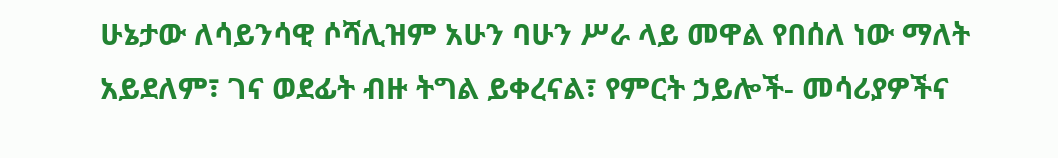ሁኔታው ለሳይንሳዊ ሶሻሊዝም አሁን ባሁን ሥራ ላይ መዋል የበሰለ ነው ማለት አይደለም፣ ገና ወደፊት ብዙ ትግል ይቀረናል፣ የምርት ኃይሎች- መሳሪያዎችና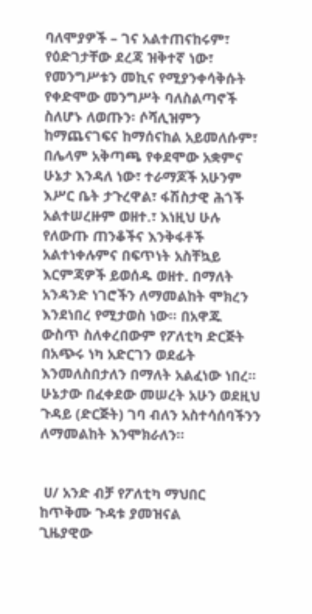ባለሞያዎች – ገና አልተጠናከሩም፣ የዕድገታቸው ደረጃ ዝቅተኛ ነው፣ የመንግሥቱን መኪና የሚያንቀሳቅሱት የቀድሞው መንግሥት ባለስልጣኖች ስለሆኑ ለወጡን፡ ሶሻሊዝምን ከማጨናገፍና ከማሰናከል አይመለሱም፣ በሌላም አቅጣጫ የቀደሞው አቋምና ሁኔታ እንዳለ ነው፣ ተራማጆች አሁንም እሥር ቤት ታጉረዋል፣ ፋሽስታዊ ሕጎች አልተሠረዙም ወዘተ.፣ እነዚህ ሁሉ የለውጡ ጠንቆችና እንቅፋቶች አልተነቀሉምና በፍጥነት አስቸኳይ እርምጃዎች ይወሰዱ ወዘተ. በማለት አንዳንድ ነገሮችን ለማመልከት ሞክረን እንደነበረ የሚታወስ ነው። በአዋጁ ውስጥ ስለቀረበውም የፖለቲካ ድርጅት በአጭሩ ነካ አድርገን ወደፊት እንመለስበታለን በማለት አልፈነው ነበረ። ሁኔታው በፈቀደው መሠረት አሁን ወደዚህ ጉዳይ (ድርጅት) ገባ ብለን አስተሳሰባችንን ለማመልከት እንሞክራለን።


 ሀ/ አንድ ብቻ የፖለቲካ ማህበር ከጥቅሙ ጉዳቱ ያመዝናል
ጊዜያዊው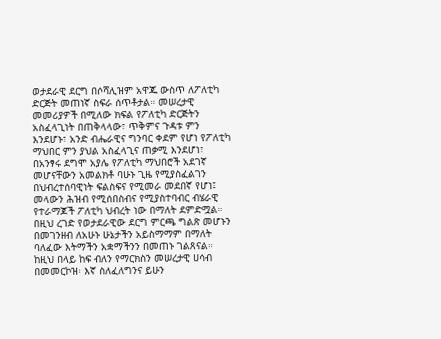ወታደራዊ ደርግ በሶሻሊዝም አዋጁ ውስጥ ለፖለቲካ ድርጅት መጠነኛ ስፍራ ሰጥቶታል። መሠረታዊ መመሪያዎች በሚለው ክፍል የፖለቲካ ድርጅትን አስፈላጊነት በጠቅላላው፣ ጥቅምና ጉዳቱ ምን እንደሆኑ፣ አንድ ብሔራዊና ግንባር ቀደም የሆነ የፖለቲካ ማህበር ምን ያህል አስፈላጊና ጠቃሚ እንደሆነ፣ በአንፃሩ ደግሞ አያሌ የፖለቲካ ማህበሮች አደገኛ መሆናቸውን አመልክቶ ባሁኑ ጊዜ የሚያስፈልገን በህብረተሰባዊነት ፍልስፍና የሚመራ መደበኛ የሆነ፤ መላውን ሕዝብ የሚሰበስብና የሚያስተባብር ብሄራዊ የተራማጆች ፖለቲካ ህብረት ነው በማለት ደምድሟል። በዚህ ረገድ የወታደራዊው ደርግ ምርጫ ግልጽ መሆኑን በመገንዘብ ለአሁኑ ሁኔታችን አይስማማም በማለት ባለፈው እትማችን አቋማችንን በመጠኑ ገልጸናል። ከዚህ በላይ ከፍ ብለን የማርክስን መሠረታዊ ሀሳብ በመመርኮዝ፡ እኛ ስለፈለግንና ይሁን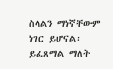ስላልን ማነኛቸውም ነገር ይሆናል፡ ይፈጸማል ማለት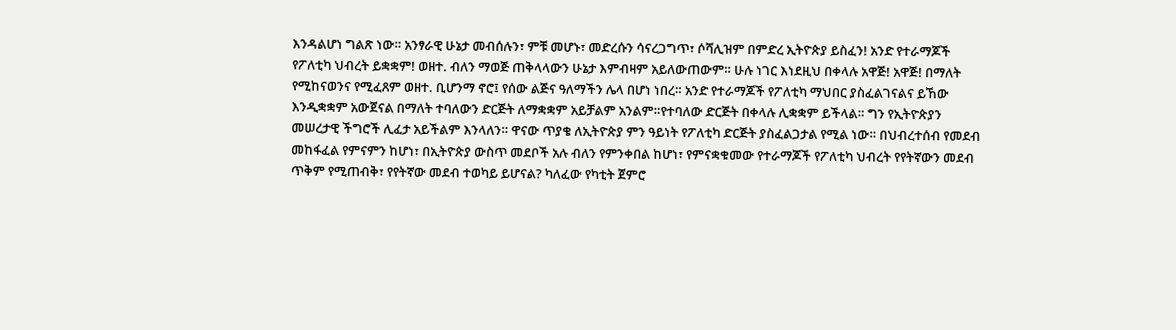እንዳልሆነ ግልጽ ነው። አንፃራዊ ሁኔታ መብሰሉን፣ ምቹ መሆኑ፣ መድረሱን ሳናረጋግጥ፣ ሶሻሊዝም በምድረ ኢትዮጵያ ይስፈን! አንድ የተራማጆች የፖለቲካ ህብረት ይቋቋም! ወዘተ. ብለን ማወጅ ጠቅላላውን ሁኔታ እምብዛም አይለውጠውም። ሁሉ ነገር እነደዚህ በቀላሉ አዋጅ! አዋጅ! በማለት የሚከናወንና የሚፈጸም ወዘተ. ቢሆንማ ኖሮ፤ የሰው ልጅና ዓለማችን ሌላ በሆነ ነበረ። አንድ የተራማጆች የፖለቲካ ማህበር ያስፈልገናልና ይኸው እንዲቋቋም አውጀናል በማለት ተባለውን ድርጅት ለማቋቋም አይቻልም አንልም።የተባለው ድርጅት በቀላሉ ሊቋቋም ይችላል። ግን የኢትዮጵያን መሠረታዊ ችግሮች ሊፈታ አይችልም እንላለን። ዋናው ጥያቄ ለኢትዮጵያ ምን ዓይነት የፖለቲካ ድርጅት ያስፈልጋታል የሚል ነው። በህብረተሰብ የመደብ መከፋፈል የምናምን ከሆነ፣ በኢትዮጵያ ውስጥ መደቦች አሉ ብለን የምንቀበል ከሆነ፣ የምናቋቁመው የተራማጆች የፖለቲካ ህብረት የየትኛውን መደብ ጥቅም የሚጠብቅ፣ የየትኛው መደብ ተወካይ ይሆናል? ካለፈው የካቲት ጀምሮ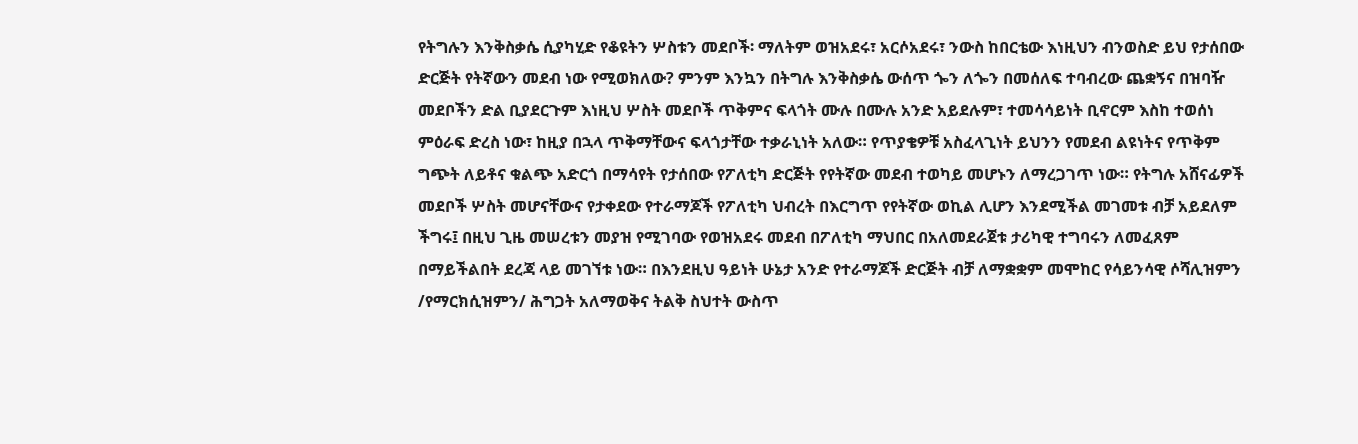የትግሉን እንቅስቃሴ ሲያካሂድ የቆዩትን ሦስቱን መደቦች፡ ማለትም ወዝአደሩ፣ አርሶአደሩ፣ ንውስ ከበርቴው እነዚህን ብንወስድ ይህ የታሰበው ድርጅት የትኛውን መደብ ነው የሚወክለው? ምንም እንኳን በትግሉ እንቅስቃሴ ውሰጥ ጐን ለጐን በመሰለፍ ተባብረው ጨቋኝና በዝባዥ መደቦችን ድል ቢያደርጉም እነዚህ ሦስት መደቦች ጥቅምና ፍላጎት ሙሉ በሙሉ አንድ አይደሉም፣ ተመሳሳይነት ቢኖርም እስከ ተወሰነ ምዕራፍ ድረስ ነው፣ ከዚያ በኋላ ጥቅማቸውና ፍላጎታቸው ተቃራኒነት አለው። የጥያቄዎቹ አስፈላጊነት ይህንን የመደብ ልዩነትና የጥቅም ግጭት ለይቶና ቁልጭ አድርጎ በማሳየት የታሰበው የፖለቲካ ድርጅት የየትኛው መደብ ተወካይ መሆኑን ለማረጋገጥ ነው። የትግሉ አሸናፊዎች መደቦች ሦስት መሆናቸውና የታቀደው የተራማጆች የፖለቲካ ህብረት በእርግጥ የየትኛው ወኪል ሊሆን እንደሚችል መገመቱ ብቻ አይደለም ችግሩ፤ በዚህ ጊዜ መሠረቱን መያዝ የሚገባው የወዝአደሩ መደብ በፖለቲካ ማህበር በአለመደራጀቱ ታሪካዊ ተግባሩን ለመፈጸም በማይችልበት ደረጃ ላይ መገኘቱ ነው። በእንደዚህ ዓይነት ሁኔታ አንድ የተራማጆች ድርጅት ብቻ ለማቋቋም መሞከር የሳይንሳዊ ሶሻሊዝምን /የማርክሲዝምን/ ሕግጋት አለማወቅና ትልቅ ስህተት ውስጥ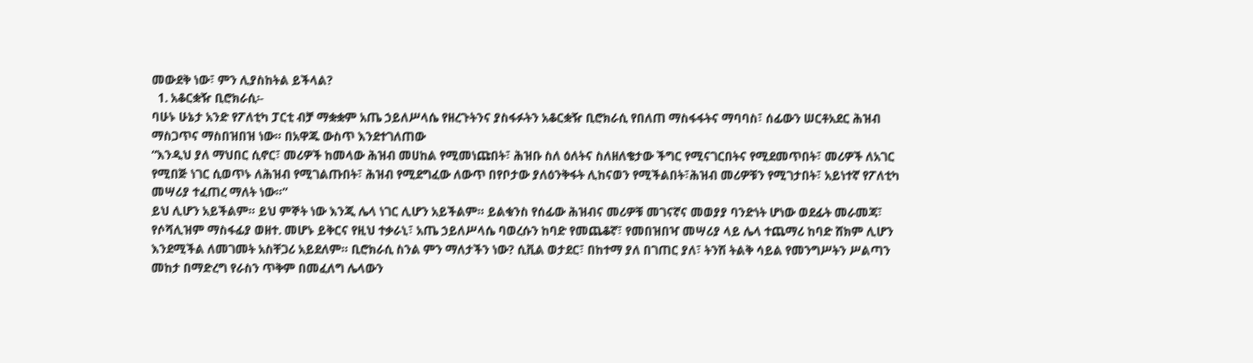መውደቅ ነው፣ ምን ሊያስከትል ይችላል?
  1. አቆርቋዥ ቢሮክራሲ፡-
ባሁኑ ሁኔታ አንድ የፖለቲካ ፓርቲ ብቻ ማቋቋም አጤ ኃይለሥላሴ የዘረጉትንና ያስፋፉትን አቆርቋዥ ቢሮክራሲ የበለጠ ማስፋፋትና ማባባስ፣ ሰፊውን ሠርቶአደር ሕዝብ ማስጋጥና ማስበዝበዝ ነው። በአዋጁ ውስጥ እንደተገለጠው
“እንዲህ ያለ ማህበር ሲኖር፣ መሪዎች ከመላው ሕዝብ መሀከል የሚመነጩበት፣ ሕዝቡ ስለ ዕለትና ስለዘለቄታው ችግር የሚናገርበትና የሚደመጥበት፣ መሪዎች ለአገር የሚበጅ ነገር ሲወጥኑ ለሕዝብ የሚገልጡበት፣ ሕዝብ የሚደግፈው ለውጥ በየቦታው ያለዕንቅፋት ሊከናወን የሚችልበት፣ሕዝብ መሪዎቹን የሚገታበት፣ አይነተኛ የፖለቲካ መሣሪያ ተፈጠረ ማለት ነው።”
ይህ ሊሆን አይችልም። ይህ ምኞት ነው እንጂ ሌላ ነገር ሊሆን አይችልም። ይልቁንስ የሰፊው ሕዝብና መሪዎቹ መገናኛና መወያያ ባንድነት ሆነው ወደፊት መራመጃ፣ የሶሻሊዝም ማስፋፊያ ወዘተ. መሆኑ ይቅርና የዚህ ተቃራኒ፣ አጤ ኃይለሥላሴ ባወረሱን ከባድ የመጨቆኛ፣ የመበዝበዣ መሣሪያ ላይ ሌላ ተጨማሪ ከባድ ሸክም ሊሆን እንደሚችል ለመገመት አስቸጋሪ አይደለም። ቢሮክራሲ ስንል ምን ማለታችን ነው? ሲቪል ወታደር፣ በከተማ ያለ በገጠር ያለ፣ ትንሽ ትልቅ ሳይል የመንግሥትን ሥልጣን መከታ በማድረግ የራስን ጥቅም በመፈለግ ሌላውን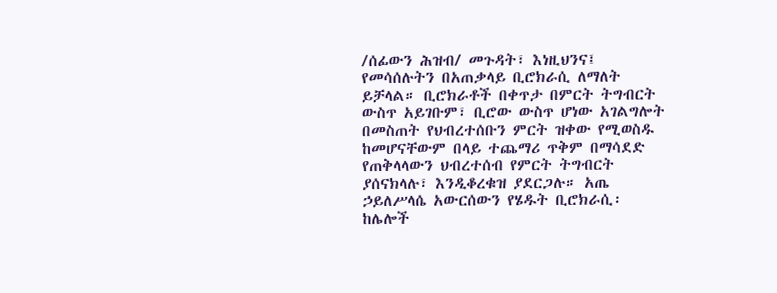/ሰፊውን ሕዝብ/ መጉዳት፣ እነዚህንና፤ የመሳሰሉትን በአጠቃላይ ቢሮክራሲ ለማለት ይቻላል። ቢሮክራቶች በቀጥታ በምርት ትግብርት ውስጥ አይገቡም፣ ቢሮው ውስጥ ሆነው አገልግሎት በመስጠት የህብረተሰቡን ምርት ዝቀው የሚወስዱ ከመሆናቸውም በላይ ተጨማሪ ጥቅም በማሳደድ የጠቅላላውን ህብረተሰብ የምርት ትግብርት ያሰናክላሉ፣ እንዲቆረቁዝ ያደርጋሉ። አጤ ኃይለሥላሴ አውርሰውን የሄዱት ቢሮክራሲ፡ ከሌሎች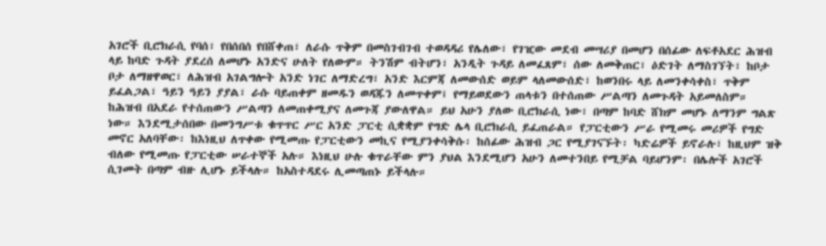አገሮች ቢሮክራሲ የባሰ፣ የበሰበሰ የበሸቀጠ፣ ለራሱ ጥቅም በመስገብገብ ተወዳዳሪ የሌለው፣ የገዢው መደብ መሣሪያ በመሆን በሰፊው ለፍቶአደር ሕዝብ ላይ ከባድ ጉዳት ያደረሰ ለመሆኑ አንድና ሁለት የለውም። ትንሽም ብትሆን፣ አንዲት ጉዳይ ለመፈጸም፣ ሰው ለመቅጠር፣ ዕድገት ለማስገኘት፣ ከቦታ ቦታ ለማዘዋወር፣ ለሕዝብ አገልግሎት አንድ ነገር ለማድረግ፣ አንድ እርምጃ ለመውሰድ ወይም ላለመውሰድ፣ ከወንበሩ ላይ ለመንቀሳቀስ፣ ጥቅም ይፈልጋል፣ ዓይን ዓይን ያያል፣ ራሱ ባይጠቀም ዘመዱን ወዳጁን ለመጥቀም፤ የማይወደውን ጠላቱን በተሰጠው ሥልጣን ለመጉዳት አይመለስም። ከሕዝብ በአደራ የተሰጠውን ሥልጣን ለመጠቀሚያና ለመጉጃ ያውለዋል። ይህ አሁን ያለው ቢሮክራሲ ነው፣ በጣም ከባድ ሸክም መሆኑ ለማንም ግልጽ ነው። እንደሚታሰበው በመንግሥቱ ቁጥጥር ሥር አንድ ፓርቲ ሲቋቋም የግድ ሌላ ቢሮክራሲ ይፈጠራል። የፓርቲውን ሥራ የሚመሩ መሪዎች የግድ መኖር አለባቸው፡ ከእነዚህ ለጥቀው የሚመጡ የፓርቲውን መኪና የሚያንቀሳቅሱ፡ ከሰፊው ሕዝብ ጋር የሚያገናኙት፡ ካድሬዎች ይኖራሉ፣ ከዚህም ዝቅ ብለው የሚመጡ የፓርቲው ሠራተኞች አሉ። እነዚህ ሁሉ ቁጥራቸው ምን ያህል እንደሚሆን አሁን ለመተንበይ የሚቻል ባይሆንም፡ በሌሎች አገሮች ሲገመት በጣም ብዙ ሊሆኑ ይችላሉ። ከአስተዳደሩ ሊመጣጠኑ ይችላሉ።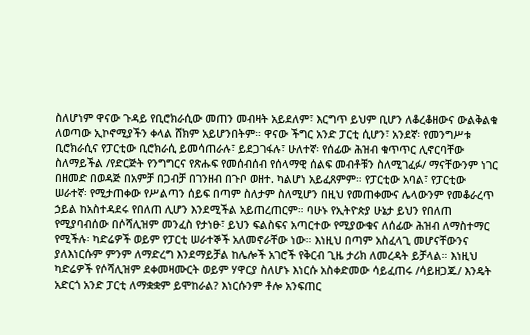ስለሆነም ዋናው ጉዳይ የቢሮክራሲው መጠን መብዛት አይደለም፣ እርግጥ ይህም ቢሆን ለቆረቆዘውና ውልቅልቁ ለወጣው ኢኮኖሚያችን ቀላል ሸክም አይሆንበትም። ዋናው ችግር አንድ ፓርቲ ሲሆን፣ አንደኛ፡ የመንግሥቱ ቢሮክራሲና የፓርቲው ቢሮክራሲ ይመሳጠራሉ፣ ይደጋገፋሉ፣ ሁለተኛ፡ የሰፊው ሕዝብ ቁጥጥር ሊኖርባቸው ስለማይችል /የድርጅት የንግግርና የጽሑፍ የመሰብሰብ የሰላማዊ ሰልፍ መብቶቹን ስለሚገፈፉ/ ማናቸውንም ነገር በዘመድ በወዳጅ በአምቻ በጋብቻ በገንዘብ በጉቦ ወዘተ. ካልሆነ አይፈጸምም። የፓርቲው አባል፣ የፓርቲው ሠራተኛ፡ የሚታጠቀው የሥልጣን ሰይፍ በጣም ስለታም ስለሚሆን በዚህ የመጠቀሙና ሌላውንም የመቆራረጥ ኃይል ከአስተዳደሩ የበለጠ ሊሆን እንደሚችል አይጠረጠርም። ባሁኑ የኢትዮጵያ ሁኔታ ይህን የበለጠ የሚያባብሰው በሶሻሊዝም መንፈስ የታነፁ፣ ይህን ፍልስፍና አጣርተው የሚያውቁና ለሰፊው ሕዝብ ለማስተማር የሚችሉ፡ ካድሬዎች ወይም የፓርቲ ሠራተኞች አለመኖራቸው ነው። እነዚህ በጣም አስፈላጊ መሆናቸውንና ያለእነርሱም ምንም ለማድረግ እንደማይቻል ከሌሎች አገሮች የቅርብ ጊዜ ታሪክ ለመረዳት ይቻላል። እነዚህ ካድሬዎች የሶሻሊዝም ደቀመዛሙርት ወይም ሃዋርያ ስለሆኑ እነርሱ አስቀድመው ሳይፈጠሩ /ሳይዘጋጁ/ እንዴት አድርጎ አንድ ፓርቲ ለማቋቋም ይሞከራል? እነርሱንም ቶሎ አንፍጠር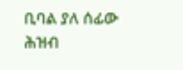ቢባል ያለ ሰፊው ሕዝብ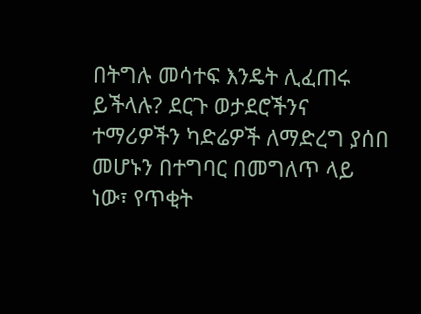በትግሉ መሳተፍ እንዴት ሊፈጠሩ ይችላሉ? ደርጉ ወታደሮችንና ተማሪዎችን ካድሬዎች ለማድረግ ያሰበ መሆኑን በተግባር በመግለጥ ላይ ነው፣ የጥቂት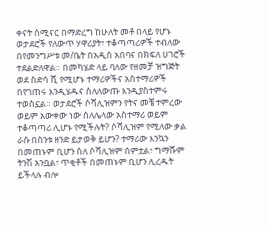ቀናት ሰሚናር በማድረግ ከሁለት መቶ በላይ የሆኑ ወታደሮች የለውጥ ሃዋሪያት፣ ተቆጣጣሪዎች ተብለው በየመንግሥቱ መ/ቤት በአዲስ አበባና በክፍለ ሀገሮች ተደልድለዋል። በመካሄድ ላይ ባለው የዘመቻ ዝግጅት ወደ ስድሳ ሺ የሚሆኑ ተማሪዎችና አስተማሪዎች በየገጠሩ እንዲሄዱና ስለለውጡ እንዲያስተምሩ ተወስኗል። ወታደሮች ሶሻሊዝምን የትና መቼ ተምረው ወይም አውቀው ነው ስለሌላው አስተማሪ ወይም ተቆጣጣሪ ሊሆኑ የሚችሉት? ሶሻሊዝም የሚለው ቃል ራሱ በስንቱ ዘንድ ይታወቅ ይሆን? ተማሪው እንኳን በመጠኑም ቢሆን ስለ ሶሻሊዝም ሰምቷል፣ ግማሹም ትንሽ አንቧል፣ ጥቂቶች በመጠኑም ቢሆን ሊረዱት ይችላሉ ብሎ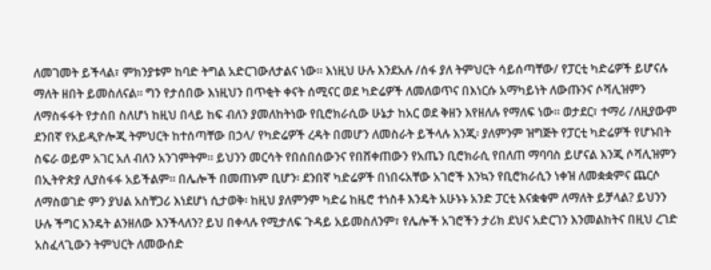ለመገመት ይችላል፣ ምክንያቱም ከባድ ትግል አድርገውለታልና ነው። እነዚህ ሁሉ እንደአሉ /ሰፋ ያለ ትምህርት ሳይሰጣቸው/ የፓርቲ ካድሬዎች ይሆናሉ ማለት ዘበት ይመስለናል። ግን የታሰበው እነዚህን በጥቂት ቀናት ሰሚናር ወደ ካድሬዎች ለመለወጥና በእነርሱ አማካይነት ለውጡንና ሶሻሊዝምን ለማስፋፋት የታሰበ ስለሆነ ከዚህ በላይ ከፍ ብለን ያመለከትነው የቢሮክራሲው ሁኔታ ከአር ወደ ቅዘን እየዘለሉ የማለፍ ነው። ወታደር፣ ተማሪ /ለዚያውም ደንበኛ የአይዲዮሎጂ ትምህርት ከተሰጣቸው በኃላ/ የካድሬዎች ረዳት በመሆን ለመስራት ይችላሉ እንጂ፡ ያለምንም ዝግጅት የፓርቲ ካድሬዎች የሆኑበት ስፍራ ወይም አገር አለ ብለን አንገምትም። ይህንን መርሳት የበሰበሰውንና የበሸቀጠውን የአጤን ቢሮክራሲ የበለጠ ማባባስ ይሆናል እንጂ ሶሻሊዝምን በኢትዮጵያ ሊያስፋፋ አይችልም። በሌሎች በመጠኑም ቢሆን፡ ደንበኛ ካድሬዎች በነበሩአቸው አገሮች እንኳን የቢሮክራሲን ነቀዝ ለመቋቋምና ጨርሶ ለማስወገድ ምን ያህል አስቸጋሪ እነደሆነ ሲታወቅ፡ ከዚህ ያለምንም ካድሬ ከዜሮ ተነስቶ እንዴት አሁኑኑ አንድ ፓርቲ እናቋቁም ለማለት ይቻላል? ይህንን ሁሉ ችግር እንዴት ልንዘለው እንችላለን? ይህ በቀላሉ የሚታለፍ ጉዳይ አይመስለንም፣ የሌሎች አገሮችን ታሪክ ደህና አድርገን እንመልከትና በዚህ ረገድ አስፈላጊውን ትምህርት ለመውሰድ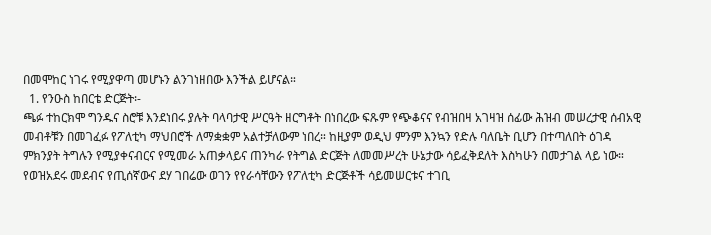በመሞከር ነገሩ የሚያዋጣ መሆኑን ልንገነዘበው እንችል ይሆናል።
  1. የንዑስ ከበርቴ ድርጅት፡-
ጫፉ ተከርክሞ ግንዱና ስሮቹ እንደነበሩ ያሉት ባላባታዊ ሥርዓት ዘርግቶት በነበረው ፍጹም የጭቆናና የብዝበዛ አገዛዝ ሰፊው ሕዝብ መሠረታዊ ሰብአዊ መብቶቹን በመገፈፉ የፖለቲካ ማህበሮች ለማቋቋም አልተቻለውም ነበረ። ከዚያም ወዲህ ምንም እንኳን የድሉ ባለቤት ቢሆን በተጣለበት ዕገዳ ምክንያት ትግሉን የሚያቀናብርና የሚመራ አጠቃላይና ጠንካራ የትግል ድርጅት ለመመሥረት ሁኔታው ሳይፈቅደለት እስካሁን በመታገል ላይ ነው። የወዝአደሩ መደብና የጢሰኛውና ደሃ ገበሬው ወገን የየራሳቸውን የፖለቲካ ድርጅቶች ሳይመሠርቱና ተገቢ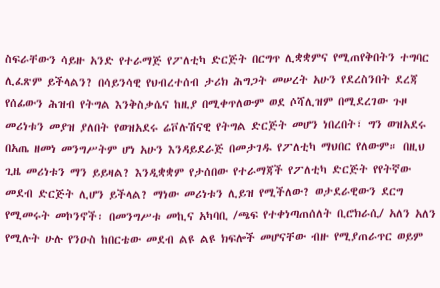ስፍራቸውን ሳይዙ አንድ የተራማጅ የፖለቲካ ድርጅት በርግጥ ሊቋቋምና የሚጠየቅበትን ተግባር ሊፈጽም ይችላልን? በሳይንሳዊ የህብረተሰብ ታሪክ ሕግጋት መሠረት አሁን የደረስንበት ደረጃ የሰፊውን ሕዝብ የትግል እንቅስቃሴና ከዚያ በሚቀጥለውም ወደ ሶሻሊዝም በሚደረገው ጉዞ መሪነቱን መያዝ ያለበት የወዝአደሩ ሬቮሉሽናዊ የትግል ድርጅት መሆን ነበረበት፣ ግን ወዝአደሩ በአጤ ዘመነ መንግሥትም ሆነ አሁን እንዳይደራጅ በመታገዱ የፖለቲካ ማህበር የለውም። በዚህ ጊዜ መሪነቱን ማን ይይዛል? እንዲቋቋም የታሰበው የተራማጃች የፖለቲካ ድርጅት የየትኛው መደብ ድርጅት ሊሆን ይችላል? ማነው መሪነቱን ሊይዝ የሚችለው? ወታደራዊውን ደርግ የሚመሩት መኮንኖች፡ በመንግሥቱ መኪና አካባቢ /ጫፍ የተቀነጣጠሰለት ቢሮክራሲ/ አለን አለን የሚሉት ሁሉ የንዑስ ከበርቴው መደብ ልዩ ልዩ ክፍሎች መሆናቸው ብዙ የሚያጠራጥር ወይም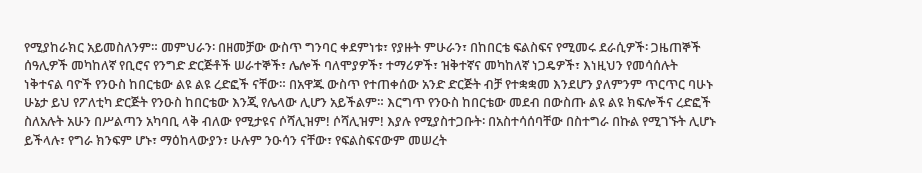የሚያከራክር አይመስለንም። መምህራን፡ በዘመቻው ውስጥ ግንባር ቀደምነቱ፣ የያዙት ምሁራን፣ በከበርቴ ፍልስፍና የሚመሩ ደራሲዎች፡ ጋዜጠኞች ሰዓሊዎች መካከለኛ የቢሮና የንግድ ድርጅቶች ሠራተኞች፣ ሌሎች ባለሞያዎች፣ ተማሪዎች፣ ዝቅተኛና መካከለኛ ነጋዴዎች፣ እነዚህን የመሳሰሉት ነቅተናል ባዮች የንዑስ ከበርቴው ልዩ ልዩ ረድፎች ናቸው። በአዋጁ ውስጥ የተጠቀሰው አንድ ድርጅት ብቻ የተቋቋመ እንደሆን ያለምንም ጥርጥር ባሁኑ ሁኔታ ይህ የፖለቲካ ድርጅት የንዑስ ከበርቴው እንጂ የሌላው ሊሆን አይችልም። እርግጥ የንዑስ ከበርቴው መደብ በውስጡ ልዩ ልዩ ክፍሎችና ረድፎች ስለአሉት አሁን በሥልጣን አካባቢ ላቅ ብለው የሚታዩና ሶሻሊዝም! ሶሻሊዝም! እያሉ የሚያስተጋቡት፡ በአስተሳሰባቸው በስተግራ በኩል የሚገኙት ሊሆኑ ይችላሉ፣ የግራ ክንፍም ሆኑ፣ ማዕከላውያን፣ ሁሉም ንዑሳን ናቸው፣ የፍልስፍናውም መሠረት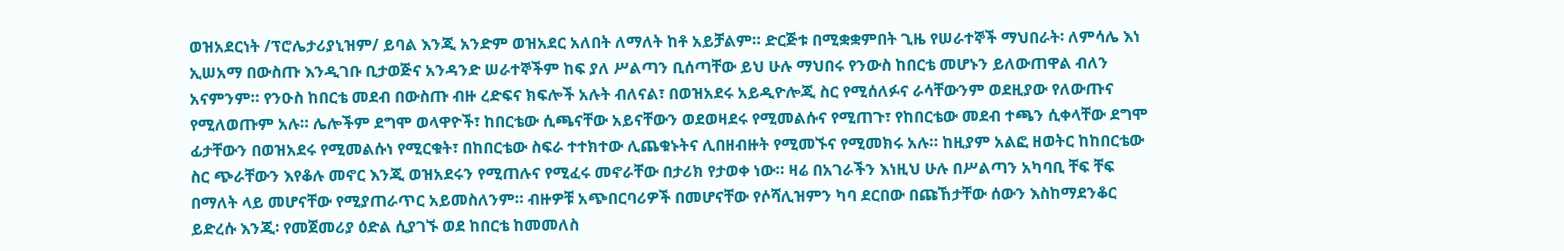ወዝአደርነት /ፕሮሌታሪያኒዝም/ ይባል እንጂ አንድም ወዝአደር አለበት ለማለት ከቶ አይቻልም። ድርጅቱ በሚቋቋምበት ጊዜ የሠራተኞች ማህበራት፡ ለምሳሌ እነ ኢሠአማ በውስጡ እንዲገቡ ቢታወጅና አንዳንድ ሠራተኞችም ከፍ ያለ ሥልጣን ቢሰጣቸው ይህ ሁሉ ማህበሩ የንውስ ከበርቴ መሆኑን ይለውጠዋል ብለን አናምንም። የንዑስ ከበርቴ መደብ በውስጡ ብዙ ረድፍና ክፍሎች አሉት ብለናል፣ በወዝአደሩ አይዲዮሎጂ ስር የሚሰለፉና ራሳቸውንም ወደዚያው የለውጡና የሚለወጡም አሉ። ሌሎችም ደግሞ ወላዋዮች፣ ከበርቴው ሲጫናቸው አይናቸውን ወደወዛደሩ የሚመልሱና የሚጠጉ፣ የከበርቴው መደብ ተጫን ሲቀላቸው ደግሞ ፊታቸውን በወዝአደሩ የሚመልሱነ የሚርቁት፣ በከበርቴው ስፍራ ተተክተው ሊጨቁኑትና ሊበዘብዙት የሚመኙና የሚመክሩ አሉ። ከዚያም አልፎ ዘወትር ከከበርቴው ስር ጭራቸውን እየቆሉ መኖር እንጂ ወዝአደሩን የሚጠሉና የሚፈሩ መኖራቸው በታሪክ የታወቀ ነው። ዛሬ በአገራችን እነዚህ ሁሉ በሥልጣን አካባቢ ቸፍ ቸፍ በማለት ላይ መሆናቸው የሚያጠራጥር አይመስለንም። ብዙዎቹ አጭበርባሪዎች በመሆናቸው የሶሻሊዝምን ካባ ደርበው በጩኸታቸው ሰውን እስከማደንቆር ይድረሱ እንጂ፡ የመጀመሪያ ዕድል ሲያገኙ ወደ ከበርቴ ከመመለስ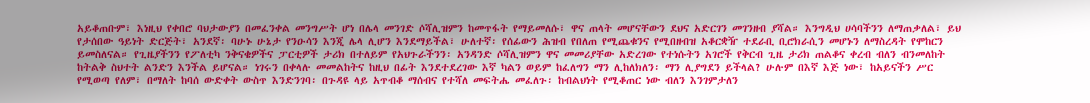አይቆጠቡም፣ እነዚህ የቀበሮ ባህታውያን በመፈንቀል መንግሥት ሆነ በሌላ መንገድ ሶሻሊዝምን ከመጥፋት የማይመለሱ፣ ዋና ጠላት መሆናቸውን ደህና አድርገን መገንዘብ ያሻል። እንግዲህ ሀሳባችንን ለማጠቃለል፣ ይህ የታሰበው ዓይነት ድርጅት፣ አንደኛ፡ ባሁኑ ሁኔታ የንዑሳን እንጂ ሌላ ሊሆን እንደማይችል፣ ሁለተኛ፡ የሰፊውን ሕዝብ የበለጠ የሚጨቁንና የሚበዘብዝ አቆርቋዥ ተደራቢ ቢሮክራሲን መሆኑን ለማስረዳት የሞከርን ይመስለናል። የጊዜያችንን የፖለቲካ ንቅናቄዎችና ፓርቲዎች ታሪክ በተለይም የአህጉራችንን፡ አንዳንድ ሶሻሊዝምን ዋና መመሪያቸው አድረገው የተነሱትን አገሮች የቅርብ ጊዜ ታሪክ ጠልቆና ቀረብ ብለን ብንመለከት ከትልቅ ስህተት ልንድን እንችል ይሆናል። ነገሩን በቀላሉ መመልከትና ከዚህ በፊት እንደተደረገው እኛ ካልን ወይም ከፈለግን ማን ሊከለክለን፡ ማን ሊያግደን ይችላል? ሁሉም በእኛ እጅ ነው፣ ከአይናችን ሥር የሚወጣ የለም፣ በማለት ከባሰ ውድቀት ውስጥ እንድንገባ፡ በጉዳዩ ላይ አጥብቆ ማሰብና የተሻለ መፍትሔ መፈለጉ፡ ከብልህነት የሚቆጠር ነው ብለን እንገምታለን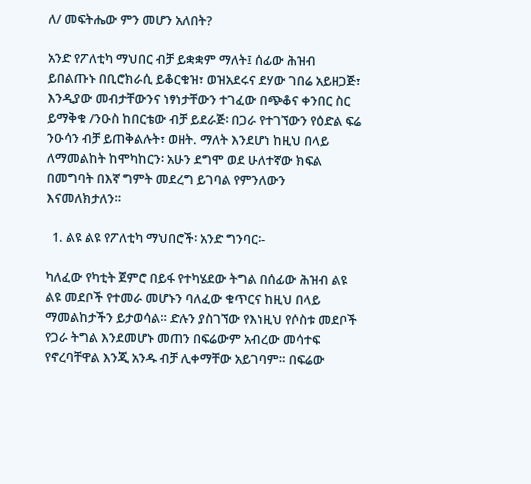ለ/ መፍትሔው ምን መሆን አለበት?

አንድ የፖለቲካ ማህበር ብቻ ይቋቋም ማለት፤ ሰፊው ሕዝብ ይበልጡኑ በቢሮክራሲ ይቆርቁዝ፣ ወዝአደሩና ደሃው ገበሬ አይዘጋጅ፣ እንዲያው መብታቸውንና ነፃነታቸውን ተገፈው በጭቆና ቀንበር ስር ይማቅቁ /ንዑስ ከበርቴው ብቻ ይደራጅ፡ በጋራ የተገኘውን የዕድል ፍሬ ንዑሳን ብቻ ይጠቅልሉት፣ ወዘት. ማለት እንደሆነ ከዚህ በላይ ለማመልከት ከሞካከርን፡ አሁን ደግሞ ወደ ሁለተኛው ክፍል በመግባት በእኛ ግምት መደረግ ይገባል የምንለውን እናመለክታለን።

  1. ልዩ ልዩ የፖለቲካ ማህበሮች፡ አንድ ግንባር፡-

ካለፈው የካቲት ጀምሮ በይፋ የተካሄደው ትግል በሰፊው ሕዝብ ልዩ ልዩ መደቦች የተመራ መሆኑን ባለፈው ቁጥርና ከዚህ በላይ ማመልከታችን ይታወሳል። ድሉን ያስገኘው የእነዚህ የሶስቱ መደቦች የጋራ ትግል እንደመሆኑ መጠን በፍሬውም አብረው መሳተፍ የኖረባቸዋል እንጂ አንዱ ብቻ ሊቀማቸው አይገባም። በፍሬው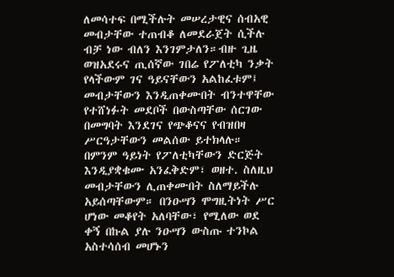ለመሳተፍ በሚችሉት መሠረታዊና ሰብአዊ መብታቸው ተጠብቆ ለመደራጀት ሲችሉ ብቻ ነው ብለን እንገምታለን።ብዙ ጊዜ ወዝአደሩና ጢሰኛው ገበሬ የፖለቲካ ንቃት የላችውም ገና ዓይናቸውን አልከፈቱም፤ መብታቸውን እንዲጠቀሙበት ብንተዋቸው የተሸነፉት መደቦች በውስጣቸው ሰርገው በመግባት እንደገና የጭቆናና የብዝበዛ ሥርዓታቸውን መልሰው ይተክላሉ። በምንም ዓይነት የፖለቲካቸውን ድርጅት እንዲያቋቁሙ አንፈቅድም፣ ወዘተ. ስለዚህ መብታቸውን ሊጠቀሙበት ስለማይችሉ አይሰጣቸውም። በንዑሣን ሞግዚትነት ሥር ሆነው መቆየት አለባቸው፣ የሚለው ወደ ቀኝ በኩል ያሉ ንዑሣን ውስጡ ተንኮል አስተሳሰብ መሆኑን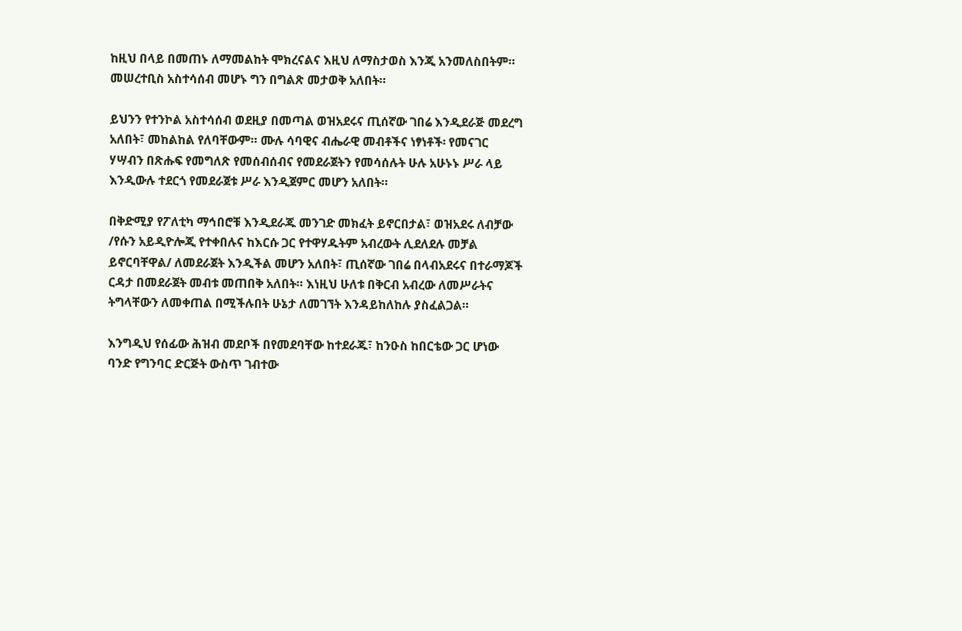ከዚህ በላይ በመጠኑ ለማመልከት ሞክረናልና እዚህ ለማስታወስ እንጂ አንመለስበትም። መሠረተቢስ አስተሳሰብ መሆኑ ግን በግልጽ መታወቅ አለበት።

ይህንን የተንኮል አስተሳሰብ ወደዚያ በመጣል ወዝአደሩና ጢሰኛው ገበሬ እንዲደራጅ መደረግ አለበት፣ መከልከል የለባቸውም። ሙሉ ሳባዊና ብሔራዊ መብቶችና ነፃነቶች፡ የመናገር ሃሣብን በጽሑፍ የመግለጽ የመሰብሰብና የመደራጀትን የመሳሰሉት ሁሉ አሁኑኑ ሥራ ላይ እንዲውሉ ተደርጎ የመደራጀቱ ሥራ እንዲጀምር መሆን አለበት።

በቅድሚያ የፖለቲካ ማኅበሮቹ እንዲደራጁ መንገድ መክፈት ይኖርበታል፣ ወዝአደሩ ለብቻው /የሱን አይዲዮሎጂ የተቀበሉና ከእርሱ ጋር የተዋሃዱትም አብረውት ሊደለደሉ መቻል ይኖርባቸዋል/ ለመደራጀት እንዲችል መሆን አለበት፣ ጢሰኛው ገበሬ በላብአደሩና በተራማጆች ርዳታ በመደራጀት መብቱ መጠበቅ አለበት። እነዚህ ሁለቱ በቅርብ አብረው ለመሥራትና ትግላቸውን ለመቀጠል በሚችሉበት ሁኔታ ለመገኘት እንዳይከለከሉ ያስፈልጋል።

እንግዲህ የሰፊው ሕዝብ መደቦች በየመደባቸው ከተደራጁ፣ ከንዑስ ከበርቴው ጋር ሆነው ባንድ የግንባር ድርጅት ውስጥ ገብተው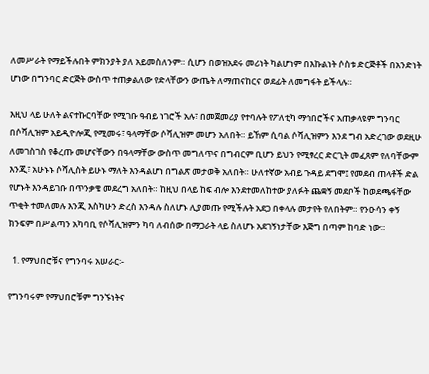ለመሥራት የማይችሉበት ምክንያት ያለ አይመስለንም። ሲሆን በወዝአደሩ መሪነት ካልሆነም በእኩልነት ሶስቱ ድርጅቶች በአንድነት ሆነው በግንባር ድርጅት ውስጥ ተጠቃልለው የድላቸውን ውጤት ለማጠናከርና ወደፊት ለመግፋት ይችላሉ።

እዚህ ላይ ሁለት ልናተኩርባቸው የሚገቡ ዓብይ ነገሮች አሉ፣ በመጀመሪያ የተባሉት የፖለቲካ ማኅበሮችና አጠቃላዩም ግንባር በሶሻሊዝም አይዲዮሎጂ የሚመሩ፣ ዓላማቸው ሶሻሊዝም መሆን አለበት። ይኸም ሲባል ሶሻሊዝምን እንደ ግብ አድረገው ወደዚሁ ለመገስገስ የቆረጡ መሆናቸውን በዓላማቸው ውስጥ መግለጥና በግብርም ቢሆን ይህን የሚፃረር ድርጊት መፈጸም የለባቸውም እንጂ፣ አሁኑኑ ሶሻሊስት ይሁኑ ማለት እንዳልሆነ በግልጽ መታወቅ አለበት። ሁለተኛው አብይ ጉዳይ ደግሞ፤ የመደብ ጠላቶች ድል የሆኑት እንዳይገቡ በጥንቃቄ መደረግ አለበት። ከዚህ በላይ ከፍ ብሎ እንደተመለከተው ያለፉት ጨቋኝ መደቦች ከወደጫፋቸው ጥቂት ተመለመሉ እንጂ እስካሁን ድረስ እንዳሉ ስለሆኑ ሊያመጡ የሚችሉት አደጋ በቀላሉ መታየት የለበትም። የንዑሳን ቀኝ ክንፍም በሥልጣን አካባቢ የሶሻሊዝምን ካባ ለብሰው በማጋራት ላይ ስለሆኑ አደገኝነታቸው እጅግ በጣም ከባድ ነው።

  1. የማህበሮቹና የግንባሩ አሠራር፡-

የግንባሩም የማህበሮቹም ግንኙነትና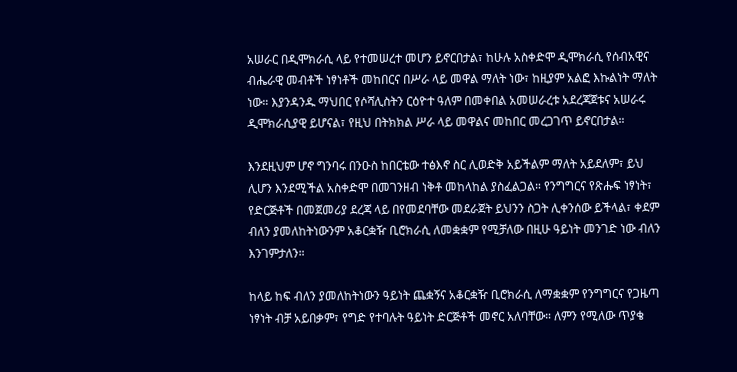አሠራር በዲሞክራሲ ላይ የተመሠረተ መሆን ይኖርበታል፣ ከሁሉ አስቀድሞ ዲሞክራሲ የሰብአዊና ብሔራዊ መብቶች ነፃነቶች መከበርና በሥራ ላይ መዋል ማለት ነው፣ ከዚያም አልፎ እኩልነት ማለት ነው። እያንዳንዱ ማህበር የሶሻሊስትን ርዕዮተ ዓለም በመቀበል አመሠራረቱ አደረጃጀቱና አሠራሩ ዲሞክራሲያዊ ይሆናል፣ የዚህ በትክክል ሥራ ላይ መዋልና መከበር መረጋገጥ ይኖርበታል።

እንደዚህም ሆኖ ግንባሩ በንዑስ ከበርቴው ተፅእኖ ስር ሊወድቅ አይችልም ማለት አይደለም፣ ይህ ሊሆን እንደሚችል አስቀድሞ በመገንዘብ ነቅቶ መከላከል ያስፈልጋል። የንግግርና የጽሑፍ ነፃነት፣ የድርጅቶች በመጀመሪያ ደረጃ ላይ በየመደባቸው መደራጀት ይህንን ስጋት ሊቀንሰው ይችላል፣ ቀደም ብለን ያመለከትነውንም አቆርቋዥ ቢሮክራሲ ለመቋቋም የሚቻለው በዚሁ ዓይነት መንገድ ነው ብለን እንገምታለን።

ከላይ ከፍ ብለን ያመለከትነውን ዓይነት ጨቋኝና አቆርቋዥ ቢሮክራሲ ለማቋቋም የንግግርና የጋዜጣ ነፃነት ብቻ አይበቃም፣ የግድ የተባሉት ዓይነት ድርጅቶች መኖር አለባቸው። ለምን የሚለው ጥያቄ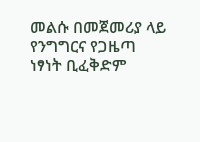መልሱ በመጀመሪያ ላይ የንግግርና የጋዜጣ ነፃነት ቢፈቅድም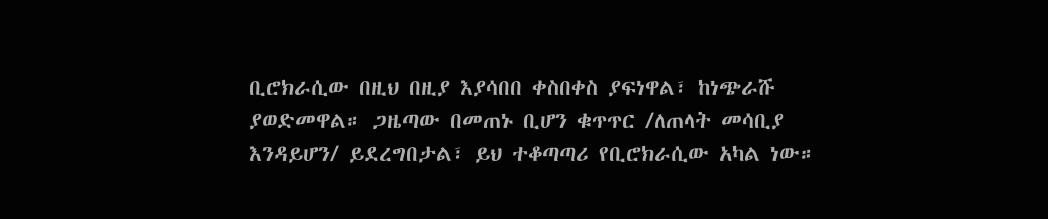ቢሮክራሲው በዚህ በዚያ እያሳበበ ቀስበቀስ ያፍነዋል፣ ከነጭራሹ ያወድመዋል። ጋዜጣው በመጠኑ ቢሆን ቁጥጥር /ለጠላት መሳቢያ እንዳይሆን/ ይደረግበታል፣ ይህ ተቆጣጣሪ የቢሮክራሲው አካል ነው።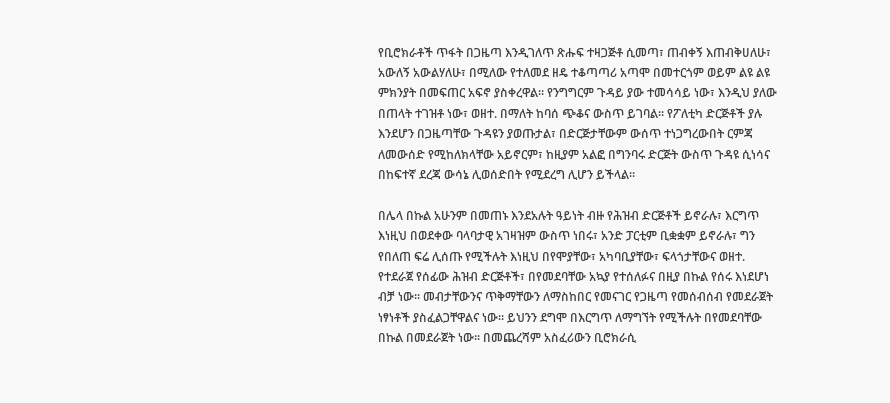የቢሮክራቶች ጥፋት በጋዜጣ እንዲገለጥ ጽሑፍ ተዛጋጅቶ ሲመጣ፣ ጠብቀኝ እጠብቅሀለሁ፣ አውለኝ አውልሃለሁ፣ በሚለው የተለመደ ዘዴ ተቆጣጣሪ አጣሞ በመተርጎም ወይም ልዩ ልዩ ምክንያት በመፍጠር አፍኖ ያስቀረዋል። የንግግርም ጉዳይ ያው ተመሳሳይ ነው፣ እንዲህ ያለው በጠላት ተገዝቶ ነው፣ ወዘተ. በማለት ከባሰ ጭቆና ውስጥ ይገባል። የፖለቲካ ድርጅቶች ያሉ እንደሆን በጋዜጣቸው ጉዳዩን ያወጡታል፣ በድርጅታቸውም ውሰጥ ተነጋግረውበት ርምጃ ለመውሰድ የሚከለክላቸው አይኖርም፣ ከዚያም አልፎ በግንባሩ ድርጅት ውስጥ ጉዳዩ ሲነሳና በከፍተኛ ደረጃ ውሳኔ ሊወሰድበት የሚደረግ ሊሆን ይችላል።

በሌላ በኩል አሁንም በመጠኑ እንደአሉት ዓይነት ብዙ የሕዝብ ድርጅቶች ይኖራሉ፣ እርግጥ እነዚህ በወደቀው ባላባታዊ አገዛዝም ውስጥ ነበሩ፣ አንድ ፓርቲም ቢቋቋም ይኖራሉ፣ ግን የበለጠ ፍሬ ሊሰጡ የሚችሉት እነዚህ በየሞያቸው፣ አካባቢያቸው፣ ፍላጎታቸውና ወዘተ. የተደራጀ የሰፊው ሕዝብ ድርጅቶች፣ በየመደባቸው አኳያ የተሰለፉና በዚያ በኩል የሰሩ እነደሆነ ብቻ ነው። መብታቸውንና ጥቅማቸውን ለማስከበር የመናገር የጋዜጣ የመሰብሰብ የመደራጀት ነፃነቶች ያስፈልጋቸዋልና ነው። ይህንን ደግሞ በእርግጥ ለማግኘት የሚችሉት በየመደባቸው በኩል በመደራጀት ነው። በመጨረሻም አስፈሪውን ቢሮክራሲ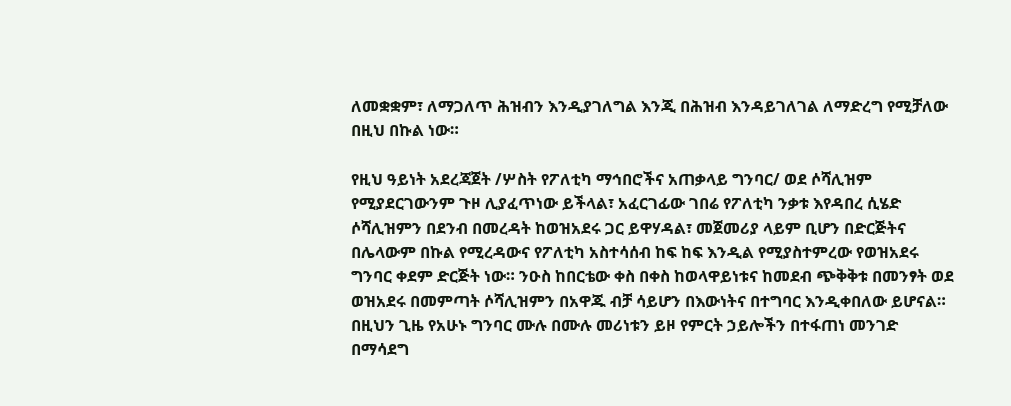ለመቋቋም፣ ለማጋለጥ ሕዝብን እንዲያገለግል እንጂ በሕዝብ እንዳይገለገል ለማድረግ የሚቻለው በዚህ በኩል ነው።

የዚህ ዓይነት አደረጃጀት /ሦስት የፖለቲካ ማኅበሮችና አጠቃላይ ግንባር/ ወደ ሶሻሊዝም የሚያደርገውንም ጉዞ ሊያፈጥነው ይችላል፣ አፈርገፊው ገበሬ የፖለቲካ ንቃቱ እየዳበረ ሲሄድ ሶሻሊዝምን በደንብ በመረዳት ከወዝአደሩ ጋር ይዋሃዳል፣ መጀመሪያ ላይም ቢሆን በድርጅትና በሌላውም በኩል የሚረዳውና የፖለቲካ አስተሳሰብ ከፍ ከፍ እንዲል የሚያስተምረው የወዝአደሩ ግንባር ቀደም ድርጅት ነው። ንዑስ ከበርቴው ቀስ በቀስ ከወላዋይነቱና ከመደብ ጭቅቅቱ በመንፃት ወደ ወዝአደሩ በመምጣት ሶሻሊዝምን በአዋጁ ብቻ ሳይሆን በእውነትና በተግባር እንዲቀበለው ይሆናል። በዚህን ጊዜ የአሁኑ ግንባር ሙሉ በሙሉ መሪነቱን ይዞ የምርት ኃይሎችን በተፋጠነ መንገድ በማሳደግ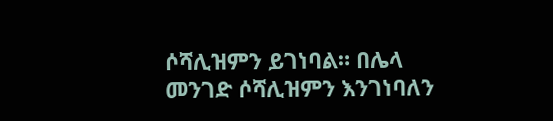ሶሻሊዝምን ይገነባል። በሌላ መንገድ ሶሻሊዝምን እንገነባለን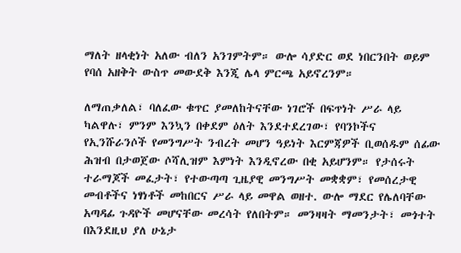ማለት ዘላቂነት አለው ብለን አንገምትም። ውሎ ሳያድር ወደ ነበርንበት ወይም የባሰ አዘቅት ውስጥ መውደቅ እንጂ ሌላ ምርጫ አይኖረንም።

ለማጠቃለል፣ ባለፈው ቁጥር ያመለከትናቸው ነገሮች በፍጥነት ሥራ ላይ ካልዋሉ፣ ምንም እንኳን በቀደም ዕለት እንደተደረገው፣ የባንኮችና የኢንሹራንሶች የመንግሥት ንብረት መሆን ዓይነት እርምጃዎች ቢወሰዱም ሰፊው ሕዝብ በታወጀው ሶሻሊዝም እምነት እንዲኖረው በቂ አይሆንም። የታሰሩት ተራማጆች መፈታት፣ የተውጣጣ ጊዜያዊ መንግሥት መቋቋም፣ የመሰረታዊ መብቶችና ነፃነቶች መከበርና ሥራ ላይ መዋል ወዘተ. ውሎ ማደር የሌለባቸው አጣዳፊ ጉዳዮች መሆናቸው መረሳት የለበትም። መንዛዛት ማመንታት፣ መጎተት በእንደዚህ ያለ ሁኔታ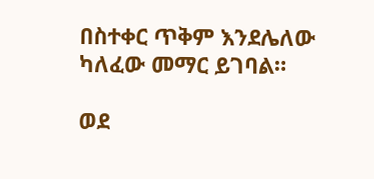በስተቀር ጥቅም እንደሌለው ካለፈው መማር ይገባል።

ወደ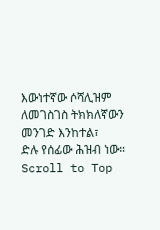እውነተኛው ሶሻሊዝም ለመገስገስ ትክክለኛውን መንገድ እንከተል፣
ድሉ የሰፊው ሕዝብ ነው።
Scroll to Top